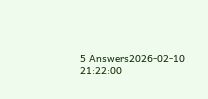5 Answers2026-02-10 21:22:00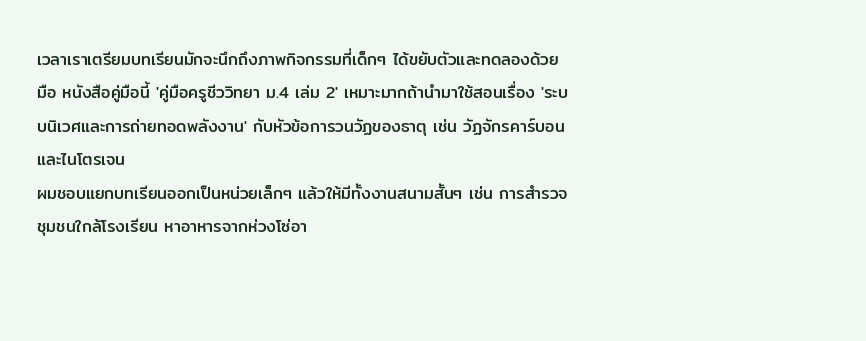เวลาเราเตรียมบทเรียนมักจะนึกถึงภาพกิจกรรมที่เด็กๆ ได้ขยับตัวและทดลองด้วยมือ หนังสือคู่มือนี้ 'คู่มือครูชีววิทยา ม.4 เล่ม 2' เหมาะมากถ้านำมาใช้สอนเรื่อง 'ระบบนิเวศและการถ่ายทอดพลังงาน' กับหัวข้อการวนวัฏของธาตุ เช่น วัฏจักรคาร์บอนและไนโตรเจน
ผมชอบแยกบทเรียนออกเป็นหน่วยเล็กๆ แล้วให้มีทั้งงานสนามสั้นๆ เช่น การสำรวจชุมชนใกล้โรงเรียน หาอาหารจากห่วงโซ่อา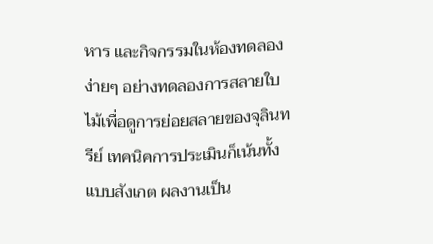หาร และกิจกรรมในห้องทดลองง่ายๆ อย่างทดลองการสลายใบไม้เพื่อดูการย่อยสลายของจุลินทรีย์ เทคนิคการประเมินก็เน้นทั้งแบบสังเกต ผลงานเป็น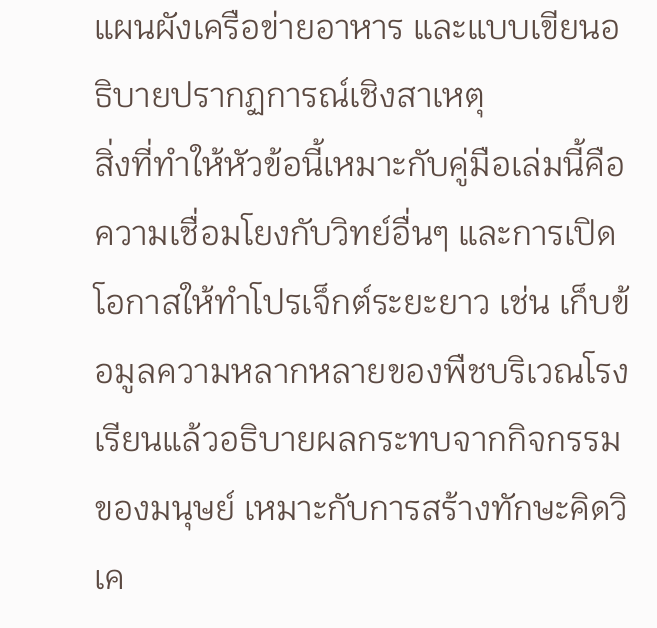แผนผังเครือข่ายอาหาร และแบบเขียนอธิบายปรากฏการณ์เชิงสาเหตุ
สิ่งที่ทำให้หัวข้อนี้เหมาะกับคู่มือเล่มนี้คือความเชื่อมโยงกับวิทย์อื่นๆ และการเปิดโอกาสให้ทำโปรเจ็กต์ระยะยาว เช่น เก็บข้อมูลความหลากหลายของพืชบริเวณโรงเรียนแล้วอธิบายผลกระทบจากกิจกรรมของมนุษย์ เหมาะกับการสร้างทักษะคิดวิเค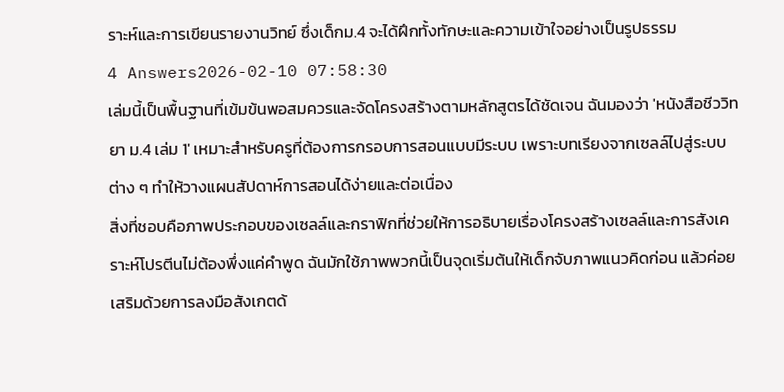ราะห์และการเขียนรายงานวิทย์ ซึ่งเด็กม.4 จะได้ฝึกทั้งทักษะและความเข้าใจอย่างเป็นรูปธรรม
4 Answers2026-02-10 07:58:30
เล่มนี้เป็นพื้นฐานที่เข้มข้นพอสมควรและจัดโครงสร้างตามหลักสูตรได้ชัดเจน ฉันมองว่า 'หนังสือชีววิทยา ม.4 เล่ม 1' เหมาะสำหรับครูที่ต้องการกรอบการสอนแบบมีระบบ เพราะบทเรียงจากเซลล์ไปสู่ระบบต่าง ๆ ทำให้วางแผนสัปดาห์การสอนได้ง่ายและต่อเนื่อง
สิ่งที่ชอบคือภาพประกอบของเซลล์และกราฟิกที่ช่วยให้การอธิบายเรื่องโครงสร้างเซลล์และการสังเคราะห์โปรตีนไม่ต้องพึ่งแค่คำพูด ฉันมักใช้ภาพพวกนี้เป็นจุดเริ่มต้นให้เด็กจับภาพแนวคิดก่อน แล้วค่อยเสริมด้วยการลงมือสังเกตด้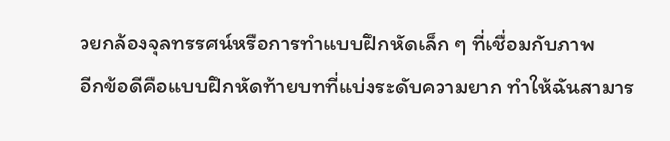วยกล้องจุลทรรศน์หรือการทำแบบฝึกหัดเล็ก ๆ ที่เชื่อมกับภาพ
อีกข้อดีคือแบบฝึกหัดท้ายบทที่แบ่งระดับความยาก ทำให้ฉันสามาร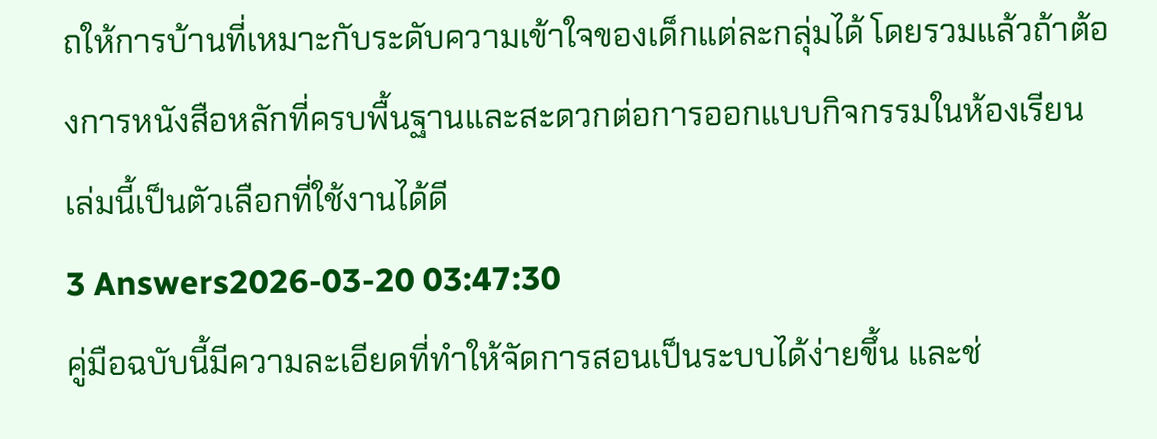ถให้การบ้านที่เหมาะกับระดับความเข้าใจของเด็กแต่ละกลุ่มได้ โดยรวมแล้วถ้าต้องการหนังสือหลักที่ครบพื้นฐานและสะดวกต่อการออกแบบกิจกรรมในห้องเรียน เล่มนี้เป็นตัวเลือกที่ใช้งานได้ดี
3 Answers2026-03-20 03:47:30
คู่มือฉบับนี้มีความละเอียดที่ทำให้จัดการสอนเป็นระบบได้ง่ายขึ้น และช่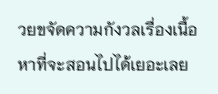วยขจัดความกังวลเรื่องเนื้อหาที่จะสอนไปได้เยอะเลย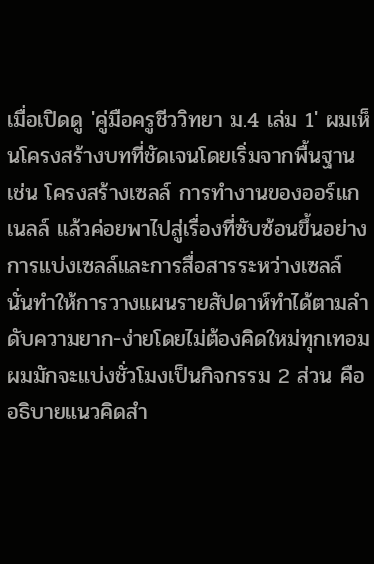เมื่อเปิดดู 'คู่มือครูชีววิทยา ม.4 เล่ม 1' ผมเห็นโครงสร้างบทที่ชัดเจนโดยเริ่มจากพื้นฐาน เช่น โครงสร้างเซลล์ การทำงานของออร์แกเนลล์ แล้วค่อยพาไปสู่เรื่องที่ซับซ้อนขึ้นอย่างการแบ่งเซลล์และการสื่อสารระหว่างเซลล์ นั่นทำให้การวางแผนรายสัปดาห์ทำได้ตามลำดับความยาก-ง่ายโดยไม่ต้องคิดใหม่ทุกเทอม ผมมักจะแบ่งชั่วโมงเป็นกิจกรรม 2 ส่วน คืออธิบายแนวคิดสำ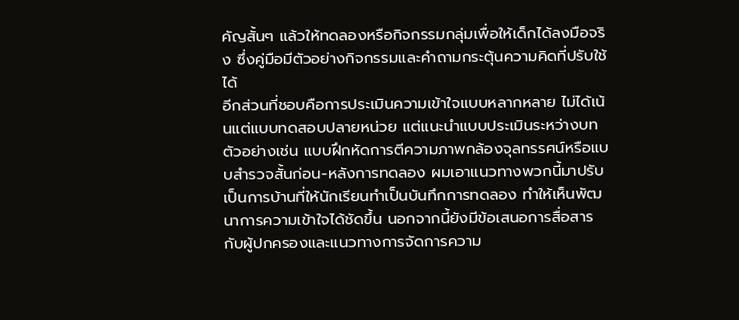คัญสั้นๆ แล้วให้ทดลองหรือกิจกรรมกลุ่มเพื่อให้เด็กได้ลงมือจริง ซึ่งคู่มือมีตัวอย่างกิจกรรมและคำถามกระตุ้นความคิดที่ปรับใช้ได้
อีกส่วนที่ชอบคือการประเมินความเข้าใจแบบหลากหลาย ไม่ได้เน้นแต่แบบทดสอบปลายหน่วย แต่แนะนำแบบประเมินระหว่างบท ตัวอย่างเช่น แบบฝึกหัดการตีความภาพกล้องจุลทรรศน์หรือแบบสำรวจสั้นก่อน-หลังการทดลอง ผมเอาแนวทางพวกนี้มาปรับเป็นการบ้านที่ให้นักเรียนทำเป็นบันทึกการทดลอง ทำให้เห็นพัฒนาการความเข้าใจได้ชัดขึ้น นอกจากนี้ยังมีข้อเสนอการสื่อสารกับผู้ปกครองและแนวทางการจัดการความ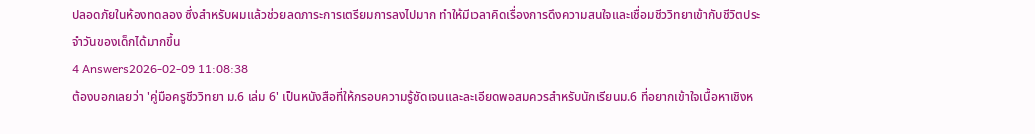ปลอดภัยในห้องทดลอง ซึ่งสำหรับผมแล้วช่วยลดภาระการเตรียมการลงไปมาก ทำให้มีเวลาคิดเรื่องการดึงความสนใจและเชื่อมชีววิทยาเข้ากับชีวิตประจำวันของเด็กได้มากขึ้น
4 Answers2026-02-09 11:08:38
ต้องบอกเลยว่า 'คู่มือครูชีววิทยา ม.6 เล่ม 6' เป็นหนังสือที่ให้กรอบความรู้ชัดเจนและละเอียดพอสมควรสำหรับนักเรียนม.6 ที่อยากเข้าใจเนื้อหาเชิงห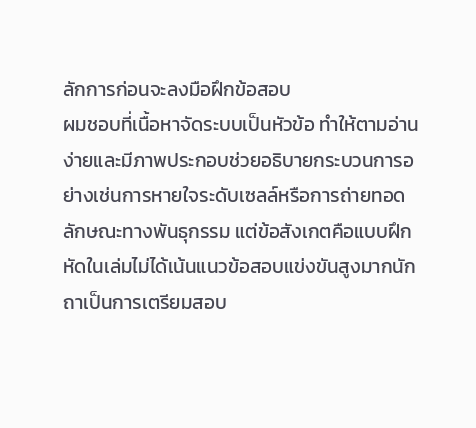ลักการก่อนจะลงมือฝึกข้อสอบ
ผมชอบที่เนื้อหาจัดระบบเป็นหัวข้อ ทำให้ตามอ่านง่ายและมีภาพประกอบช่วยอธิบายกระบวนการอย่างเช่นการหายใจระดับเซลล์หรือการถ่ายทอดลักษณะทางพันธุกรรม แต่ข้อสังเกตคือแบบฝึกหัดในเล่มไม่ได้เน้นแนวข้อสอบแข่งขันสูงมากนัก ถาเป็นการเตรียมสอบ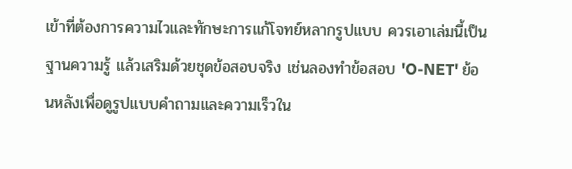เข้าที่ต้องการความไวและทักษะการแก้โจทย์หลากรูปแบบ ควรเอาเล่มนี้เป็นฐานความรู้ แล้วเสริมด้วยชุดข้อสอบจริง เช่นลองทำข้อสอบ 'O-NET' ย้อนหลังเพื่อดูรูปแบบคำถามและความเร็วใน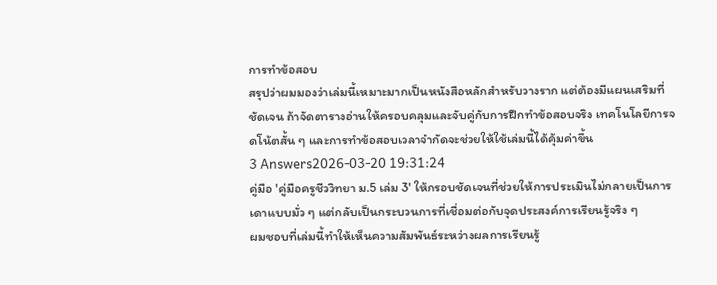การทำข้อสอบ
สรุปว่าผมมองว่าเล่มนี้เหมาะมากเป็นหนังสือหลักสำหรับวางราก แต่ต้องมีแผนเสริมที่ชัดเจน ถ้าจัดตารางอ่านให้ครอบคลุมและจับคู่กับการฝึกทำข้อสอบจริง เทคโนโลยีการจดโน้ตสั้น ๆ และการทำข้อสอบเวลาจำกัดจะช่วยให้ใช้เล่มนี้ได้คุ้มค่าขึ้น
3 Answers2026-03-20 19:31:24
คู่มือ 'คู่มือครูชีววิทยา ม.5 เล่ม 3' ให้กรอบชัดเจนที่ช่วยให้การประเมินไม่กลายเป็นการเดาแบบมั่ว ๆ แต่กลับเป็นกระบวนการที่เชื่อมต่อกับจุดประสงค์การเรียนรู้จริง ๆ
ผมชอบที่เล่มนี้ทำให้เห็นความสัมพันธ์ระหว่างผลการเรียนรู้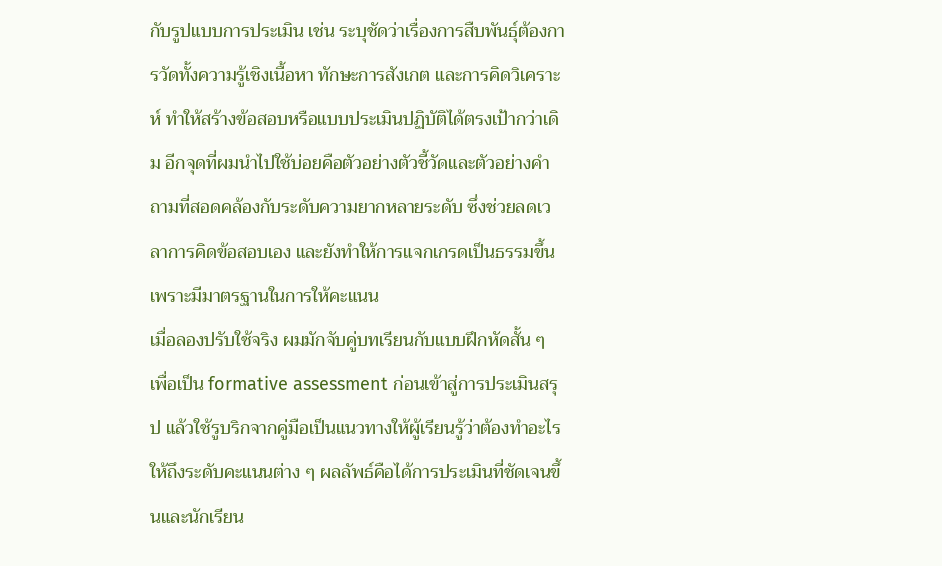กับรูปแบบการประเมิน เช่น ระบุชัดว่าเรื่องการสืบพันธุ์ต้องการวัดทั้งความรู้เชิงเนื้อหา ทักษะการสังเกต และการคิดวิเคราะห์ ทำให้สร้างข้อสอบหรือแบบประเมินปฏิบัติได้ตรงเป้ากว่าเดิม อีกจุดที่ผมนำไปใช้บ่อยคือตัวอย่างตัวชี้วัดและตัวอย่างคำถามที่สอดคล้องกับระดับความยากหลายระดับ ซึ่งช่วยลดเวลาการคิดข้อสอบเอง และยังทำให้การแจกเกรดเป็นธรรมขึ้นเพราะมีมาตรฐานในการให้คะแนน
เมื่อลองปรับใช้จริง ผมมักจับคู่บทเรียนกับแบบฝึกหัดสั้น ๆ เพื่อเป็น formative assessment ก่อนเข้าสู่การประเมินสรุป แล้วใช้รูบริกจากคู่มือเป็นแนวทางให้ผู้เรียนรู้ว่าต้องทำอะไรให้ถึงระดับคะแนนต่าง ๆ ผลลัพธ์คือได้การประเมินที่ชัดเจนขึ้นและนักเรียน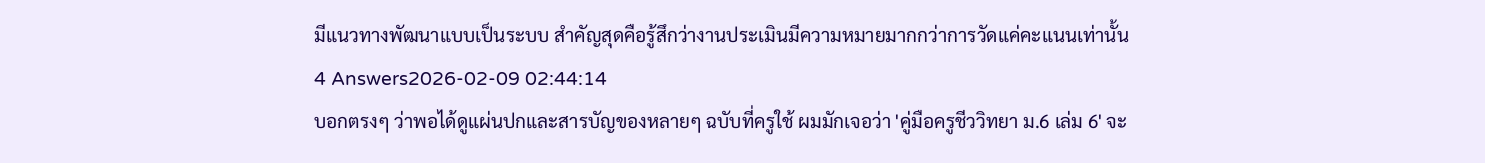มีแนวทางพัฒนาแบบเป็นระบบ สำคัญสุดคือรู้สึกว่างานประเมินมีความหมายมากกว่าการวัดแค่คะแนนเท่านั้น
4 Answers2026-02-09 02:44:14
บอกตรงๆ ว่าพอได้ดูแผ่นปกและสารบัญของหลายๆ ฉบับที่ครูใช้ ผมมักเจอว่า 'คู่มือครูชีววิทยา ม.6 เล่ม 6' จะ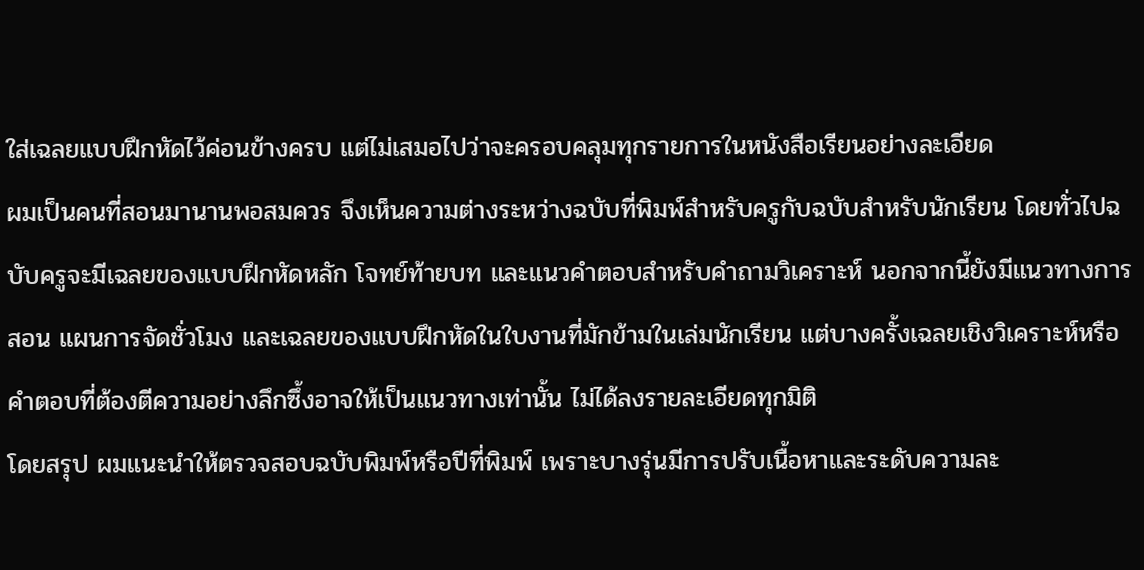ใส่เฉลยแบบฝึกหัดไว้ค่อนข้างครบ แต่ไม่เสมอไปว่าจะครอบคลุมทุกรายการในหนังสือเรียนอย่างละเอียด
ผมเป็นคนที่สอนมานานพอสมควร จึงเห็นความต่างระหว่างฉบับที่พิมพ์สำหรับครูกับฉบับสำหรับนักเรียน โดยทั่วไปฉบับครูจะมีเฉลยของแบบฝึกหัดหลัก โจทย์ท้ายบท และแนวคำตอบสำหรับคำถามวิเคราะห์ นอกจากนี้ยังมีแนวทางการสอน แผนการจัดชั่วโมง และเฉลยของแบบฝึกหัดในใบงานที่มักข้ามในเล่มนักเรียน แต่บางครั้งเฉลยเชิงวิเคราะห์หรือคำตอบที่ต้องตีความอย่างลึกซึ้งอาจให้เป็นแนวทางเท่านั้น ไม่ได้ลงรายละเอียดทุกมิติ
โดยสรุป ผมแนะนำให้ตรวจสอบฉบับพิมพ์หรือปีที่พิมพ์ เพราะบางรุ่นมีการปรับเนื้อหาและระดับความละ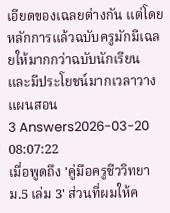เอียดของเฉลยต่างกัน แต่โดยหลักการแล้วฉบับครูมักมีเฉลยให้มากกว่าฉบับนักเรียน และมีประโยชน์มากเวลาวางแผนสอน
3 Answers2026-03-20 08:07:22
เมื่อพูดถึง 'คู่มือครูชีววิทยา ม.5 เล่ม 3' ส่วนที่ผมให้ค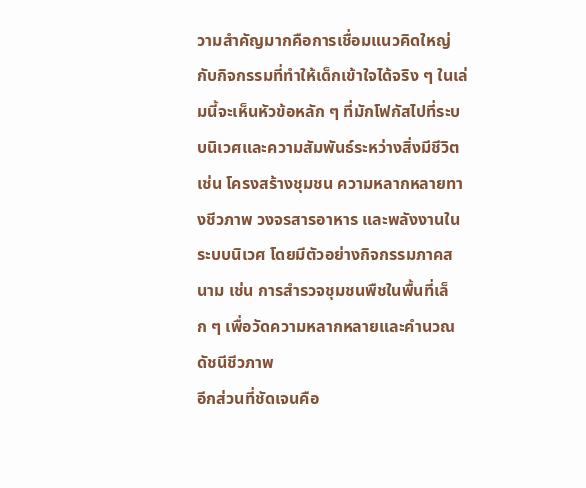วามสำคัญมากคือการเชื่อมแนวคิดใหญ่กับกิจกรรมที่ทำให้เด็กเข้าใจได้จริง ๆ ในเล่มนี้จะเห็นหัวข้อหลัก ๆ ที่มักโฟกัสไปที่ระบบนิเวศและความสัมพันธ์ระหว่างสิ่งมีชีวิต เช่น โครงสร้างชุมชน ความหลากหลายทางชีวภาพ วงจรสารอาหาร และพลังงานในระบบนิเวศ โดยมีตัวอย่างกิจกรรมภาคสนาม เช่น การสำรวจชุมชนพืชในพื้นที่เล็ก ๆ เพื่อวัดความหลากหลายและคำนวณดัชนีชีวภาพ
อีกส่วนที่ชัดเจนคือ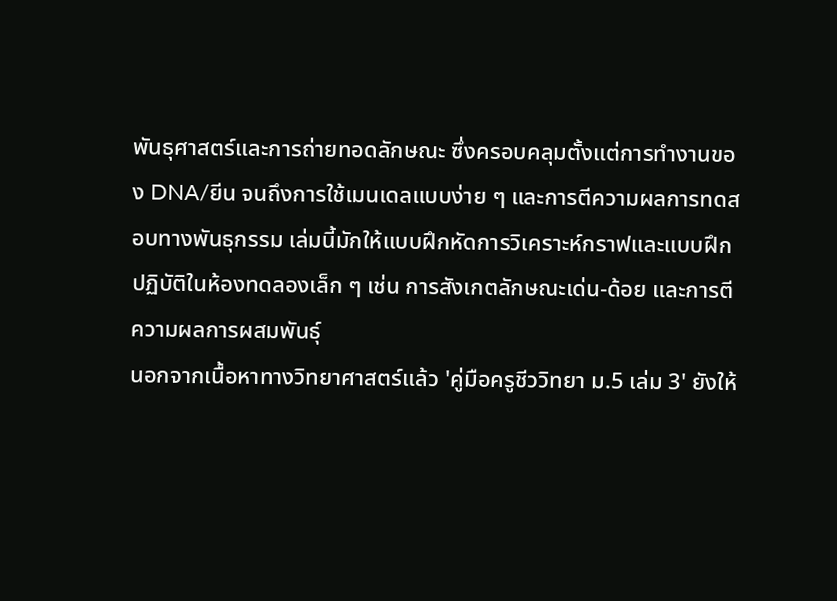พันธุศาสตร์และการถ่ายทอดลักษณะ ซึ่งครอบคลุมตั้งแต่การทำงานของ DNA/ยีน จนถึงการใช้เมนเดลแบบง่าย ๆ และการตีความผลการทดสอบทางพันธุกรรม เล่มนี้มักให้แบบฝึกหัดการวิเคราะห์กราฟและแบบฝึกปฏิบัติในห้องทดลองเล็ก ๆ เช่น การสังเกตลักษณะเด่น-ด้อย และการตีความผลการผสมพันธุ์
นอกจากเนื้อหาทางวิทยาศาสตร์แล้ว 'คู่มือครูชีววิทยา ม.5 เล่ม 3' ยังให้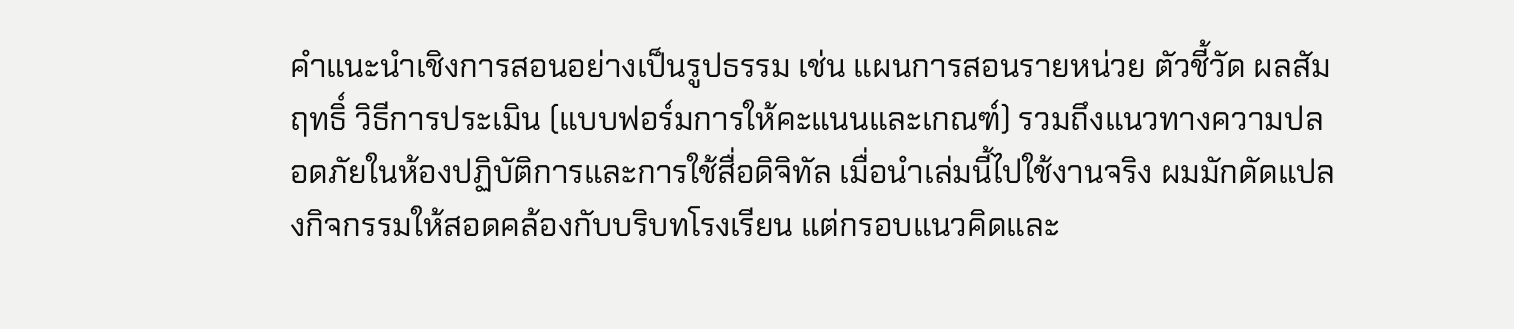คำแนะนำเชิงการสอนอย่างเป็นรูปธรรม เช่น แผนการสอนรายหน่วย ตัวชี้วัด ผลสัมฤทธิ์ วิธีการประเมิน (แบบฟอร์มการให้คะแนนและเกณฑ์) รวมถึงแนวทางความปลอดภัยในห้องปฏิบัติการและการใช้สื่อดิจิทัล เมื่อนำเล่มนี้ไปใช้งานจริง ผมมักดัดแปลงกิจกรรมให้สอดคล้องกับบริบทโรงเรียน แต่กรอบแนวคิดและ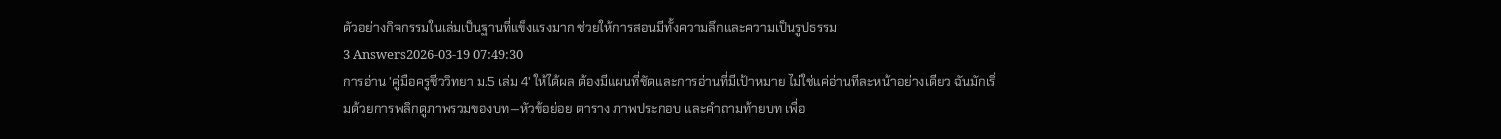ตัวอย่างกิจกรรมในเล่มเป็นฐานที่แข็งแรงมาก ช่วยให้การสอนมีทั้งความลึกและความเป็นรูปธรรม
3 Answers2026-03-19 07:49:30
การอ่าน 'คู่มือครูชีววิทยา ม.5 เล่ม 4' ให้ได้ผล ต้องมีแผนที่ชัดและการอ่านที่มีเป้าหมาย ไม่ใช่แค่อ่านทีละหน้าอย่างเดียว ฉันมักเริ่มด้วยการพลิกดูภาพรวมของบท—หัวข้อย่อย ตาราง ภาพประกอบ และคำถามท้ายบท เพื่อ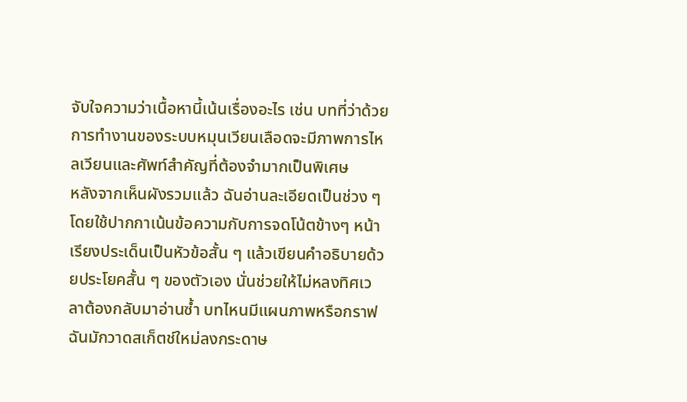จับใจความว่าเนื้อหานี้เน้นเรื่องอะไร เช่น บทที่ว่าด้วยการทำงานของระบบหมุนเวียนเลือดจะมีภาพการไหลเวียนและศัพท์สำคัญที่ต้องจำมากเป็นพิเศษ
หลังจากเห็นผังรวมแล้ว ฉันอ่านละเอียดเป็นช่วง ๆ โดยใช้ปากกาเน้นข้อความกับการจดโน้ตข้างๆ หน้า เรียงประเด็นเป็นหัวข้อสั้น ๆ แล้วเขียนคำอธิบายด้วยประโยคสั้น ๆ ของตัวเอง นั่นช่วยให้ไม่หลงทิศเวลาต้องกลับมาอ่านซ้ำ บทไหนมีแผนภาพหรือกราฟ ฉันมักวาดสเก็ตช์ใหม่ลงกระดาษ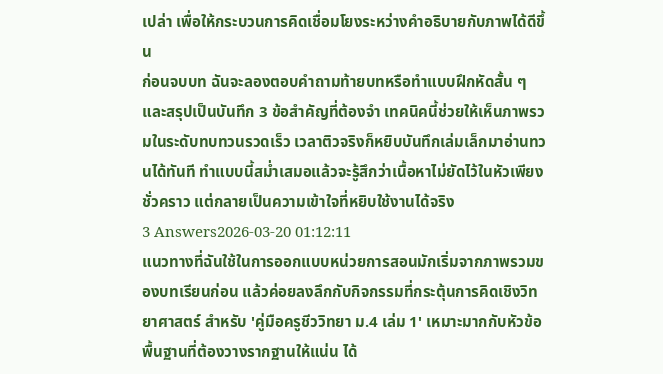เปล่า เพื่อให้กระบวนการคิดเชื่อมโยงระหว่างคำอธิบายกับภาพได้ดีขึ้น
ก่อนจบบท ฉันจะลองตอบคำถามท้ายบทหรือทำแบบฝึกหัดสั้น ๆ และสรุปเป็นบันทึก 3 ข้อสำคัญที่ต้องจำ เทคนิคนี้ช่วยให้เห็นภาพรวมในระดับทบทวนรวดเร็ว เวลาติวจริงก็หยิบบันทึกเล่มเล็กมาอ่านทวนได้ทันที ทำแบบนี้สม่ำเสมอแล้วจะรู้สึกว่าเนื้อหาไม่ยัดไว้ในหัวเพียงชั่วคราว แต่กลายเป็นความเข้าใจที่หยิบใช้งานได้จริง
3 Answers2026-03-20 01:12:11
แนวทางที่ฉันใช้ในการออกแบบหน่วยการสอนมักเริ่มจากภาพรวมของบทเรียนก่อน แล้วค่อยลงลึกกับกิจกรรมที่กระตุ้นการคิดเชิงวิทยาศาสตร์ สำหรับ 'คู่มือครูชีววิทยา ม.4 เล่ม 1' เหมาะมากกับหัวข้อพื้นฐานที่ต้องวางรากฐานให้แน่น ได้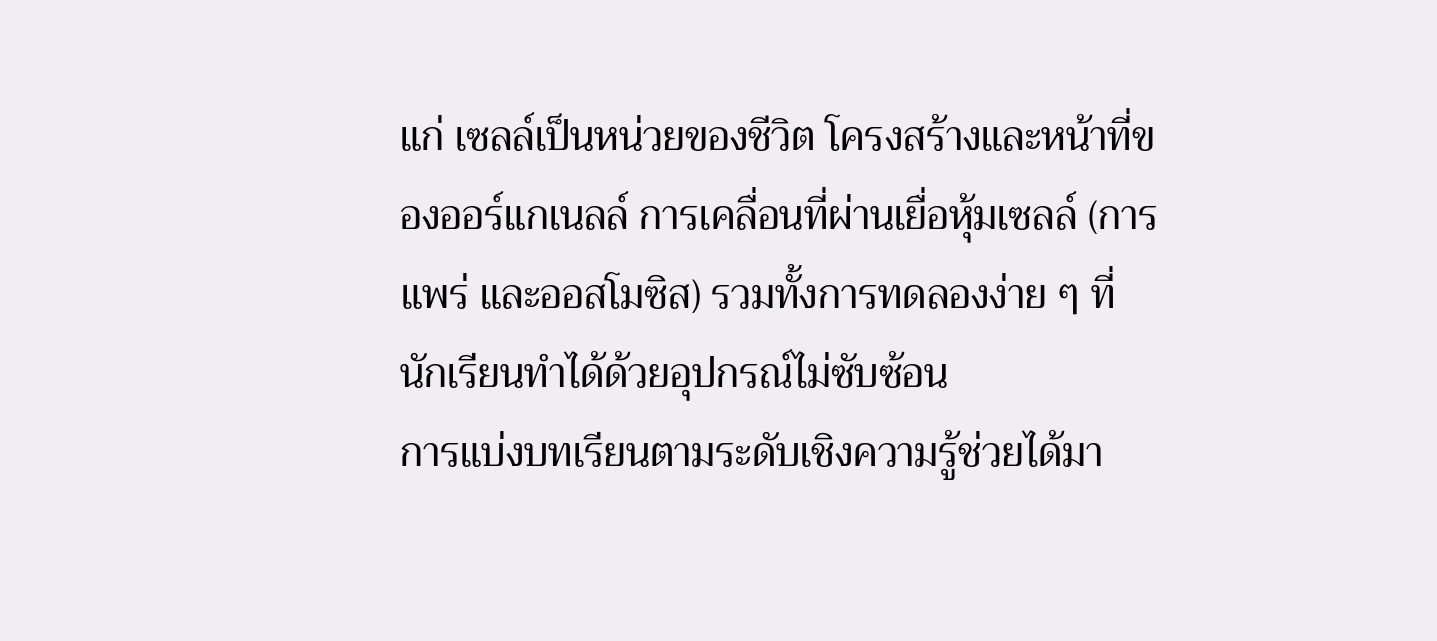แก่ เซลล์เป็นหน่วยของชีวิต โครงสร้างและหน้าที่ของออร์แกเนลล์ การเคลื่อนที่ผ่านเยื่อหุ้มเซลล์ (การแพร่ และออสโมซิส) รวมทั้งการทดลองง่าย ๆ ที่นักเรียนทำได้ด้วยอุปกรณ์ไม่ซับซ้อน
การแบ่งบทเรียนตามระดับเชิงความรู้ช่วยได้มา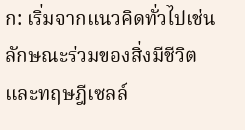ก: เริ่มจากแนวคิดทั่วไปเช่นลักษณะร่วมของสิ่งมีชีวิตและทฤษฎีเซลล์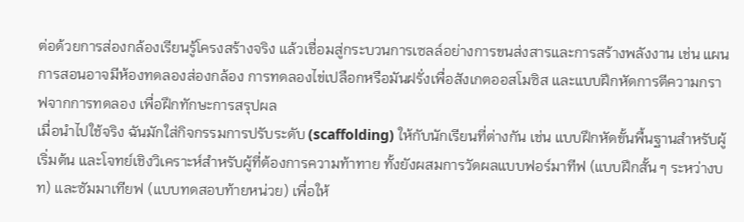ต่อด้วยการส่องกล้องเรียนรู้โครงสร้างจริง แล้วเชื่อมสู่กระบวนการเซลล์อย่างการขนส่งสารและการสร้างพลังงาน เช่น แผนการสอนอาจมีห้องทดลองส่องกล้อง การทดลองไข่เปลือกหรือมันฝรั่งเพื่อสังเกตออสโมซิส และแบบฝึกหัดการตีความกราฟจากการทดลอง เพื่อฝึกทักษะการสรุปผล
เมื่อนำไปใช้จริง ฉันมักใส่กิจกรรมการปรับระดับ (scaffolding) ให้กับนักเรียนที่ต่างกัน เช่น แบบฝึกหัดขั้นพื้นฐานสำหรับผู้เริ่มต้น และโจทย์เชิงวิเคราะห์สำหรับผู้ที่ต้องการความท้าทาย ทั้งยังผสมการวัดผลแบบฟอร์มาทีฟ (แบบฝึกสั้น ๆ ระหว่างบท) และซัมมาเทียฟ (แบบทดสอบท้ายหน่วย) เพื่อให้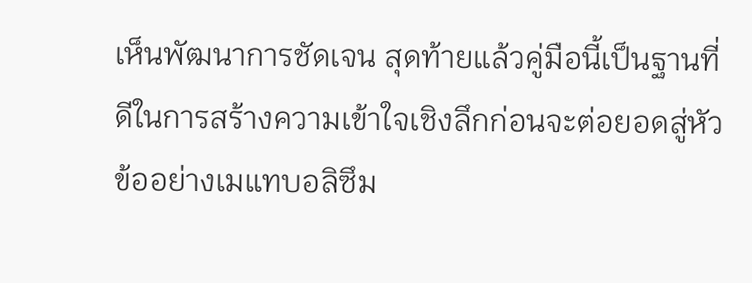เห็นพัฒนาการชัดเจน สุดท้ายแล้วคู่มือนี้เป็นฐานที่ดีในการสร้างความเข้าใจเชิงลึกก่อนจะต่อยอดสู่หัวข้ออย่างเมแทบอลิซึม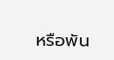หรือพัน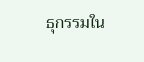ธุกรรมใน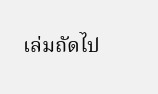เล่มถัดไป